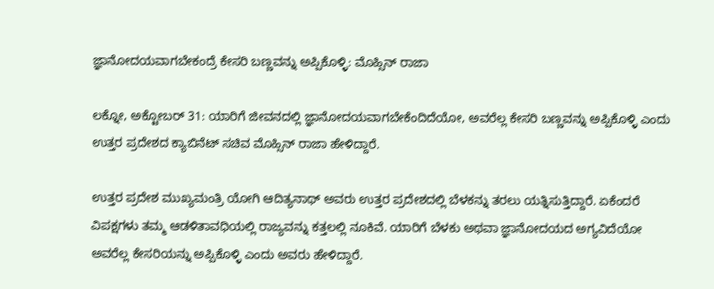ಜ್ಞಾನೋದಯವಾಗಬೇಕಂದ್ರೆ ಕೇಸರಿ ಬಣ್ಣವನ್ನು ಅಪ್ಪಿಕೊಳ್ಳಿ: ಮೊಹ್ಸಿನ್ ರಾಜಾ

ಲಕ್ನೋ, ಅಕ್ಟೋಬರ್ 31: ಯಾರಿಗೆ ಜೀವನದಲ್ಲಿ ಜ್ಞಾನೋದಯವಾಗಬೇಕೆಂದಿದೆಯೋ, ಅವರೆಲ್ಲ ಕೇಸರಿ ಬಣ್ಣವನ್ನು ಅಪ್ಪಿಕೊಳ್ಳಿ ಎಂದು ಉತ್ತರ ಪ್ರದೇಶದ ಕ್ಯಾಬಿನೆಟ್ ಸಚಿವ ಮೊಹ್ಸಿನ್ ರಾಜಾ ಹೇಳಿದ್ದಾರೆ.

ಉತ್ತರ ಪ್ರದೇಶ ಮುಖ್ಯಮಂತ್ರಿ ಯೋಗಿ ಆದಿತ್ಯನಾಥ್ ಅವರು ಉತ್ತರ ಪ್ರದೇಶದಲ್ಲಿ ಬೆಳಕನ್ನು ತರಲು ಯತ್ನಿಸುತ್ತಿದ್ದಾರೆ. ಏಕೆಂದರೆ ವಿಪಕ್ಷಗಳು ತಮ್ಮ ಆಡಳಿತಾವಧಿಯಲ್ಲಿ ರಾಜ್ಯವನ್ನು ಕತ್ತಲಲ್ಲಿ ನೂಕಿವೆ. ಯಾರಿಗೆ ಬೆಳಕು ಅಥವಾ ಜ್ಞಾನೋದಯದ ಅಗ್ಯವಿದೆಯೋ ಅವರೆಲ್ಲ ಕೇಸರಿಯನ್ನು ಅಪ್ಪಿಕೊಳ್ಳಿ ಎಂದು ಅವರು ಹೇಳಿದ್ದಾರೆ.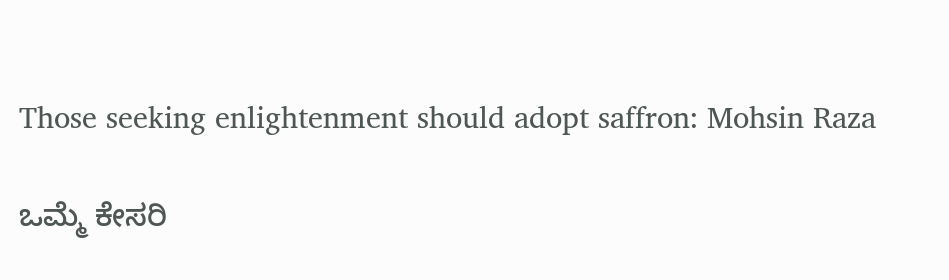Those seeking enlightenment should adopt saffron: Mohsin Raza

ಒಮ್ಮೆ ಕೇಸರಿ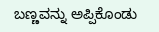ಬಣ್ಣವನ್ನು ಅಪ್ಪಿಕೊಂಡು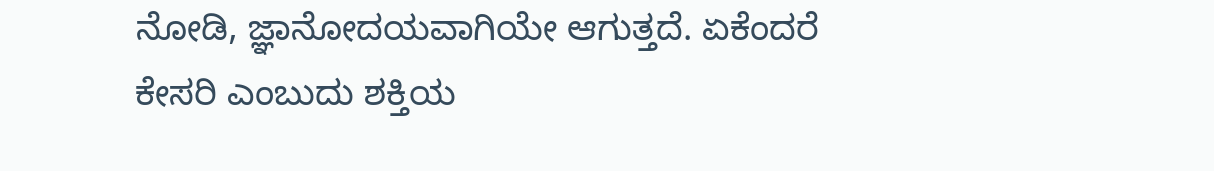ನೋಡಿ, ಜ್ಞಾನೋದಯವಾಗಿಯೇ ಆಗುತ್ತದೆ. ಏಕೆಂದರೆ ಕೇಸರಿ ಎಂಬುದು ಶಕ್ತಿಯ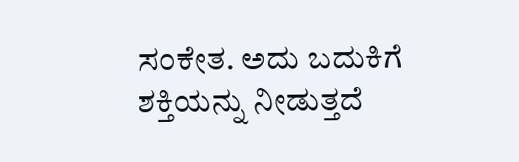ಸಂಕೇತ. ಅದು ಬದುಕಿಗೆ ಶಕ್ತಿಯನ್ನು ನೀಡುತ್ತದೆ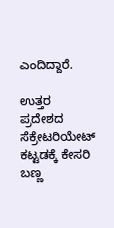ಎಂದಿದ್ದಾರೆ.

ಉತ್ತರ ಪ್ರದೇಶದ ಸೆಕ್ರೇಟರಿಯೇಟ್ ಕಟ್ಟಡಕ್ಕೆ ಕೇಸರಿ ಬಣ್ಣ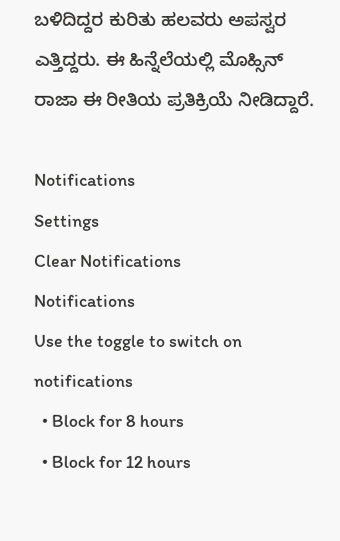ಬಳಿದಿದ್ದರ ಕುರಿತು ಹಲವರು ಅಪಸ್ವರ ಎತ್ತಿದ್ದರು. ಈ ಹಿನ್ನೆಲೆಯಲ್ಲಿ ಮೊಹ್ಸಿನ್ ರಾಜಾ ಈ ರೀತಿಯ ಪ್ರತಿಕ್ರಿಯೆ ನೀಡಿದ್ದಾರೆ.

Notifications
Settings
Clear Notifications
Notifications
Use the toggle to switch on notifications
  • Block for 8 hours
  • Block for 12 hours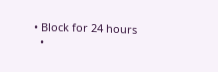• Block for 24 hours
  •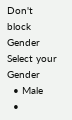Don't block
Gender
Select your Gender
  • Male
  •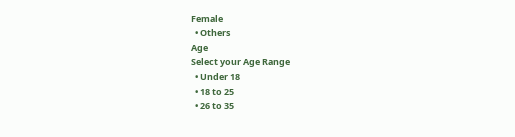Female
  • Others
Age
Select your Age Range
  • Under 18
  • 18 to 25
  • 26 to 35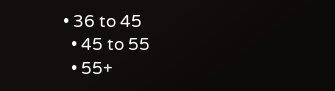• 36 to 45
  • 45 to 55
  • 55+